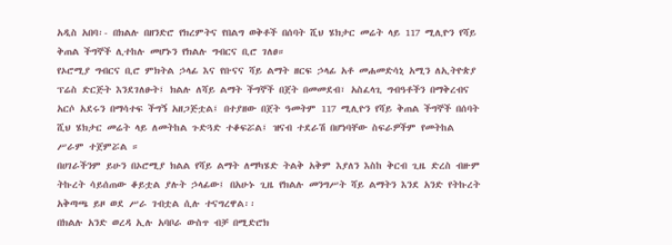አዲስ አበባ፡- በክልሉ በዘንድሮ የክረምትና የበልግ ወቅቶች በሰባት ሺህ ሄክታር መሬት ላይ 117 ሚሊዮን የሻይ ቅጠል ችግኞች ሊተከሉ መሆኑን የክልሉ ግብርና ቢሮ ገለፀ።
የኦሮሚያ ግብርና ቢሮ ምክትል ኃላፊ እና የቡናና ሻይ ልማት ዘርፍ ኃላፊ አቶ መሐመድሳኒ አሚን ለኢትዮጵያ ፕሬስ ድርጅት እንደገለፁት፤ ክልሉ ለሻይ ልማት ችግኞች በጀት በመመደብ፣ አስፈላጊ ግብዓቶችን በማቅረብና አርሶ አደሩን በማሳተፍ ችግኝ አዘጋጅቷል፤ በተያዘው በጀት ዓመትም 117 ሚሊዮን የሻይ ቅጠል ችግኞች በሰባት ሺህ ሄክታር መሬት ላይ ለመትከል ጉድጓድ ተቆፍሯል፤ ዝናብ ተደራሽ በሆነባቸው ስፍራዎችም የመትከል ሥራም ተጀምሯል ።
በሀገራችንም ይሁን በኦሮሚያ ክልል የሻይ ልማት ለማካሄድ ትልቅ አቅም እያለን እስከ ቅርብ ጊዜ ድረስ ብዙም ትኩረት ሳይሰጠው ቆይቷል ያሉት ኃላፊው፤ በአሁኑ ጊዜ የክልሉ መንግሥት ሻይ ልማትን እንደ አንድ የትኩረት አቅጣጫ ይዞ ወደ ሥራ ገብቷል ሲሉ ተናግረዋል፡፡
በክልሉ አንድ ወረዳ ኢሉ አባቦራ ውስጥ ብቻ በሚድሮክ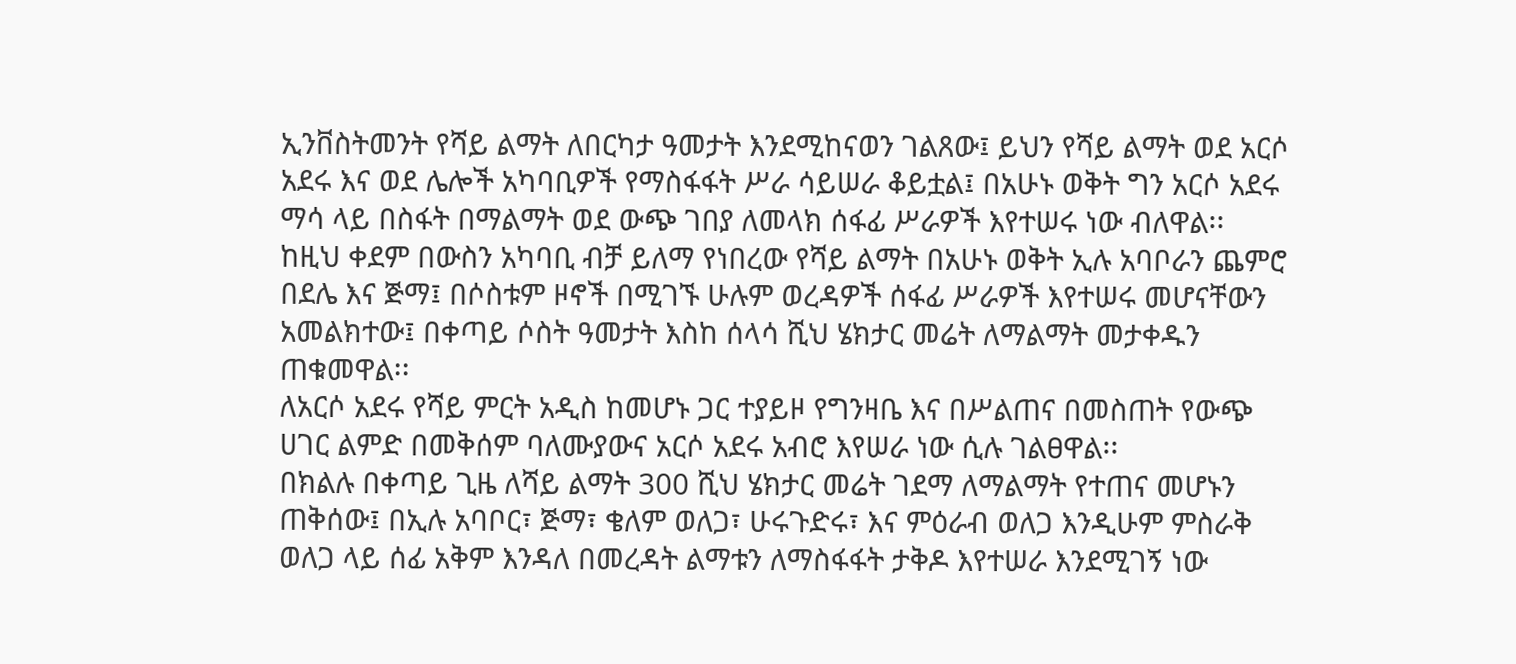ኢንቨስትመንት የሻይ ልማት ለበርካታ ዓመታት እንደሚከናወን ገልጸው፤ ይህን የሻይ ልማት ወደ አርሶ አደሩ እና ወደ ሌሎች አካባቢዎች የማስፋፋት ሥራ ሳይሠራ ቆይቷል፤ በአሁኑ ወቅት ግን አርሶ አደሩ ማሳ ላይ በስፋት በማልማት ወደ ውጭ ገበያ ለመላክ ሰፋፊ ሥራዎች እየተሠሩ ነው ብለዋል፡፡
ከዚህ ቀደም በውስን አካባቢ ብቻ ይለማ የነበረው የሻይ ልማት በአሁኑ ወቅት ኢሉ አባቦራን ጨምሮ በደሌ እና ጅማ፤ በሶስቱም ዞኖች በሚገኙ ሁሉም ወረዳዎች ሰፋፊ ሥራዎች እየተሠሩ መሆናቸውን አመልክተው፤ በቀጣይ ሶስት ዓመታት እስከ ሰላሳ ሺህ ሄክታር መሬት ለማልማት መታቀዱን ጠቁመዋል፡፡
ለአርሶ አደሩ የሻይ ምርት አዲስ ከመሆኑ ጋር ተያይዞ የግንዛቤ እና በሥልጠና በመስጠት የውጭ ሀገር ልምድ በመቅሰም ባለሙያውና አርሶ አደሩ አብሮ እየሠራ ነው ሲሉ ገልፀዋል፡፡
በክልሉ በቀጣይ ጊዜ ለሻይ ልማት 300 ሺህ ሄክታር መሬት ገደማ ለማልማት የተጠና መሆኑን ጠቅሰው፤ በኢሉ አባቦር፣ ጅማ፣ ቄለም ወለጋ፣ ሁሩጉድሩ፣ እና ምዕራብ ወለጋ እንዲሁም ምስራቅ ወለጋ ላይ ሰፊ አቅም እንዳለ በመረዳት ልማቱን ለማስፋፋት ታቅዶ እየተሠራ እንደሚገኝ ነው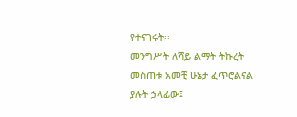የተናገሩት፡፡
መንግሥት ለሻይ ልማት ትኩረት መስጠቱ አመቺ ሁኔታ ፈጥሮልናል ያሉት ኃላፊው፤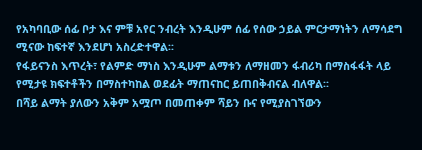የአካባቢው ሰፊ ቦታ እና ምቹ አየር ንብረት እንዲሁም ሰፊ የሰው ኃይል ምርታማነትን ለማሳደግ ሚናው ከፍተኛ እንደሆነ አስረድተዋል፡፡
የፋይናንስ እጥረት፣ የልምድ ማነስ እንዲሁም ልማቱን ለማዘመን ፋብሪካ በማስፋፋት ላይ የሚታዩ ክፍተቶችን በማስተካከል ወደፊት ማጠናከር ይጠበቅብናል ብለዋል፡፡
በሻይ ልማት ያለውን አቅም አሟጦ በመጠቀም ሻይን ቡና የሚያስገኘውን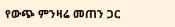የውጭ ምንዛሬ መጠን ጋር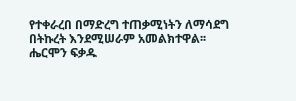የተቀራረበ በማድረግ ተጠቃሚነትን ለማሳደግ በትኩረት እንደሚሠራም አመልክተዋል፡፡
ሔርሞን ፍቃዱ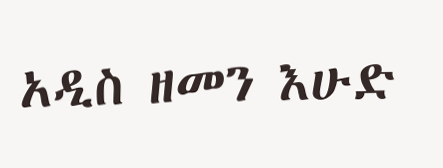አዲስ ዘመን እሁድ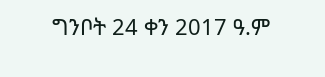ግንቦት 24 ቀን 2017 ዓ.ም